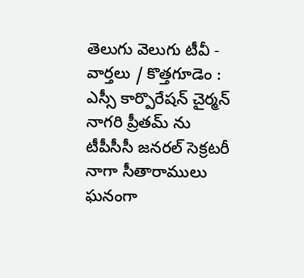తెలుగు వెలుగు టీవీ - వార్తలు / కొత్తగూడెం : ఎస్సీ కార్పొరేషన్ చైర్మన్ నాగరి ప్రీతమ్ ను టీపీసీసీ జనరల్ సెక్రటరీ నాగా సీతారాములు ఘనంగా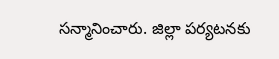సన్మానించారు. జిల్లా పర్యటనకు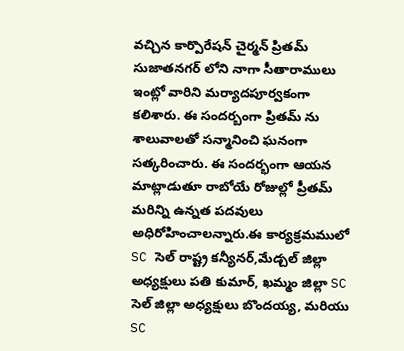వచ్చిన కార్పొరేషన్ చైర్మన్ ప్రితమ్ సుజాతనగర్ లోని నాగా సీతారాములు ఇంట్లో వారిని మర్యాదపూర్వకంగా కలిశారు. ఈ సందర్బంగా ప్రితమ్ ను శాలువాలతో సన్మానించి ఘనంగా సత్కరించారు. ఈ సందర్భంగా ఆయన మాట్లాడుతూ రాబోయే రోజుల్లో ప్రీతమ్ మరిన్ని ఉన్నత పదవులు అధిరోహించాలన్నారు.ఈ కార్యక్రమములో SC సెల్ రాష్ట్ర కన్యీనర్,మేడ్చల్ జిల్లా అధ్యక్షులు పతి కుమార్, ఖమ్మం జిల్లా SC సెల్ జిల్లా అధ్యక్షులు బొందయ్య, మరియు SC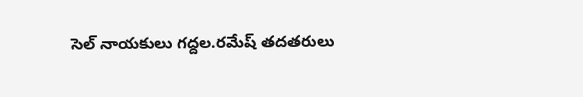సెల్ నాయకులు గద్దల.రమేష్ తదతరులు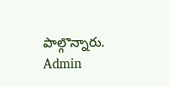పాల్గొన్నారు.
Admin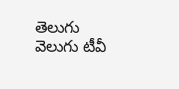తెలుగు వెలుగు టీవీ